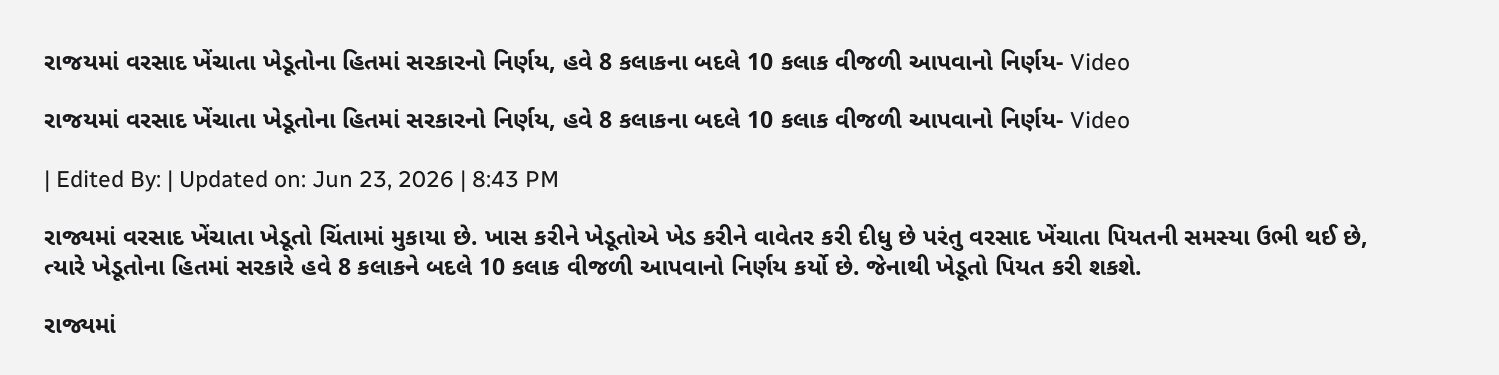રાજયમાં વરસાદ ખેંચાતા ખેડૂતોના હિતમાં સરકારનો નિર્ણય, હવે 8 કલાકના બદલે 10 કલાક વીજળી આપવાનો નિર્ણય- Video

રાજયમાં વરસાદ ખેંચાતા ખેડૂતોના હિતમાં સરકારનો નિર્ણય, હવે 8 કલાકના બદલે 10 કલાક વીજળી આપવાનો નિર્ણય- Video

| Edited By: | Updated on: Jun 23, 2026 | 8:43 PM

રાજ્યમાં વરસાદ ખેંચાતા ખેડૂતો ચિંતામાં મુકાયા છે. ખાસ કરીને ખેડૂતોએ ખેડ કરીને વાવેતર કરી દીધુ છે પરંતુ વરસાદ ખેંચાતા પિયતની સમસ્યા ઉભી થઈ છે, ત્યારે ખેડૂતોના હિતમાં સરકારે હવે 8 કલાકને બદલે 10 કલાક વીજળી આપવાનો નિર્ણય કર્યો છે. જેનાથી ખેડૂતો પિયત કરી શકશે.

રાજ્યમાં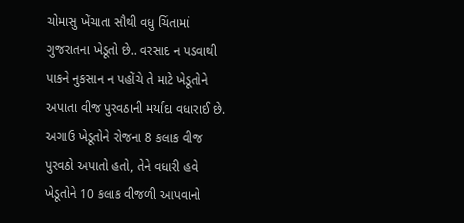ચોમાસુ ખેંચાતા સૌથી વધુ ચિંતામાં ગુજરાતના ખેડૂતો છે.. વરસાદ ન પડવાથી પાકને નુકસાન ન પહોંચે તે માટે ખેડૂતોને અપાતા વીજ પુરવઠાની મર્યાદા વધારાઈ છે. અગાઉ ખેડૂતોને રોજના 8 કલાક વીજ પુરવઠો અપાતો હતો, તેને વધારી હવે ખેડૂતોને 10 કલાક વીજળી આપવાનો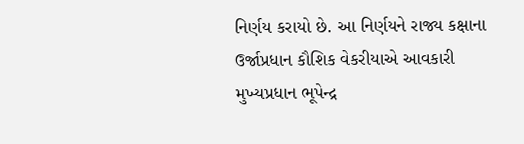નિર્ણય કરાયો છે. આ નિર્ણયને રાજ્ય કક્ષાના ઉર્જાપ્રધાન કૌશિક વેકરીયાએ આવકારી મુખ્યપ્રધાન ભૂપેન્દ્ર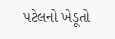પટેલનો ખેડૂતો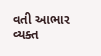વતી આભાર વ્યક્ત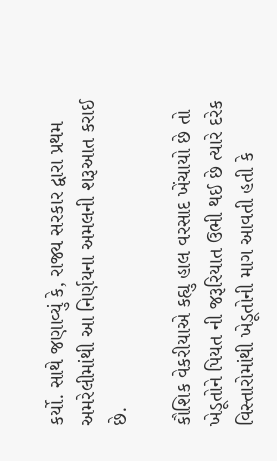કર્યો. સાથે જણાવ્યું કે, રાજ્ય સરકાર દ્વારા પ્રથમ અમરેલીમાંથી આ નિર્ણયના અમલની શરૂઆત કરાઈ છે.

કૌશિક વેકરીયાએ કહ્યુ હાલ વરસાદ ખેંચાયો છે તો ખેડૂતોને પિયત ની જરૂરિયાત ઉભી થઈ છે ત્યારે દરેક વિસ્તારોમાંથી ખેડૂતોની માગ આવતી હતી કે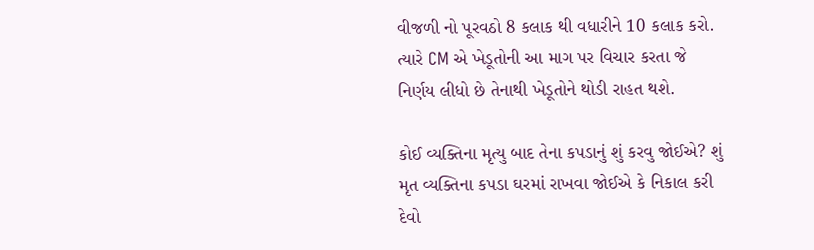વીજળી નો પૂરવઠો 8 કલાક થી વધારીને 10 કલાક કરો. ત્યારે CM એ ખેડૂતોની આ માગ પર વિચાર કરતા જે નિર્ણય લીધો છે તેનાથી ખેડૂતોને થોડી રાહત થશે.

કોઈ વ્યક્તિના મૃત્યુ બાદ તેના કપડાનું શું કરવુ જોઈએ? શું મૃત વ્યક્તિના કપડા ઘરમાં રાખવા જોઈએ કે નિકાલ કરી દેવો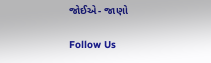જોઈએ- જાણો

Follow Us